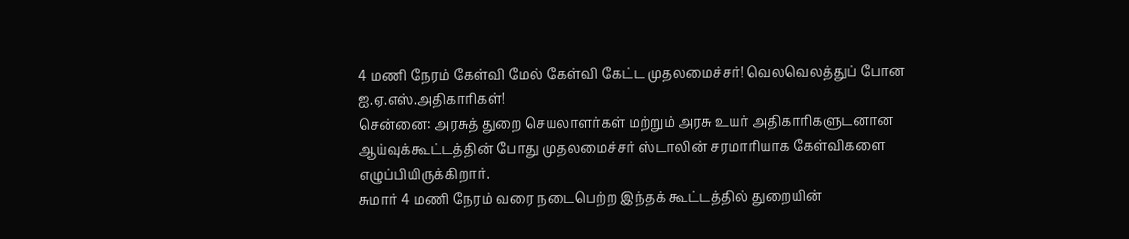4 மணி நேரம் கேள்வி மேல் கேள்வி கேட்ட முதலமைச்சர்! வெலவெலத்துப் போன ஐ.ஏ.எஸ்.அதிகாரிகள்!
சென்னை: அரசுத் துறை செயலாளர்கள் மற்றும் அரசு உயர் அதிகாரிகளுடனான ஆய்வுக்கூட்டத்தின் போது முதலமைச்சர் ஸ்டாலின் சரமாரியாக கேள்விகளை எழுப்பியிருக்கிறார்.
சுமார் 4 மணி நேரம் வரை நடைபெற்ற இந்தக் கூட்டத்தில் துறையின்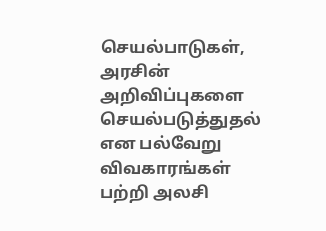செயல்பாடுகள், அரசின் அறிவிப்புகளை செயல்படுத்துதல் என பல்வேறு விவகாரங்கள் பற்றி அலசி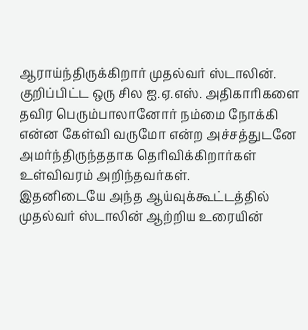ஆராய்ந்திருக்கிறார் முதல்வர் ஸ்டாலின்.
குறிப்பிட்ட ஒரு சில ஐ.ஏ.எஸ். அதிகாரிகளை தவிர பெரும்பாலானோர் நம்மை நோக்கி என்ன கேள்வி வருமோ என்ற அச்சத்துடனே அமர்ந்திருந்ததாக தெரிவிக்கிறார்கள் உள்விவரம் அறிந்தவர்கள்.
இதனிடையே அந்த ஆய்வுக்கூட்டத்தில் முதல்வர் ஸ்டாலின் ஆற்றிய உரையின்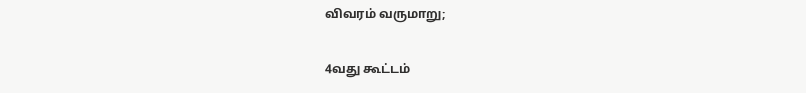விவரம் வருமாறு;

4வது கூட்டம்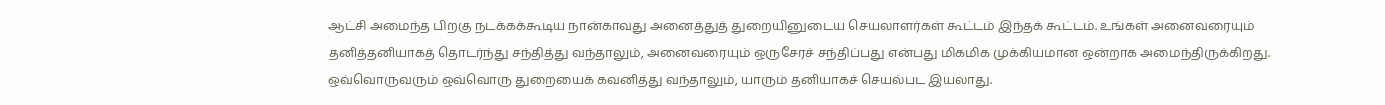ஆட்சி அமைந்த பிறகு நடக்கக்கூடிய நான்காவது அனைத்துத் துறையினுடைய செயலாளர்கள் கூட்டம் இந்தக் கூட்டம். உங்கள் அனைவரையும் தனித்தனியாகத் தொடர்ந்து சந்தித்து வந்தாலும், அனைவரையும் ஒருசேரச் சந்திப்பது என்பது மிகமிக முக்கியமான ஒன்றாக அமைந்திருக்கிறது. ஒவ்வொருவரும் ஒவ்வொரு துறையைக் கவனித்து வந்தாலும், யாரும் தனியாகச் செயல்பட இயலாது.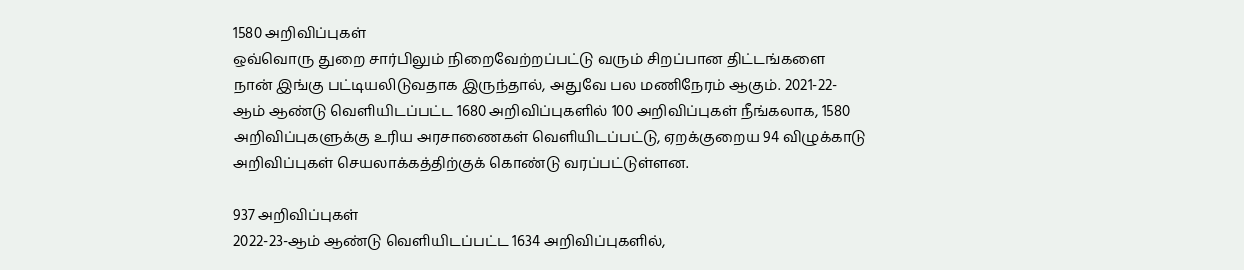1580 அறிவிப்புகள்
ஒவ்வொரு துறை சார்பிலும் நிறைவேற்றப்பட்டு வரும் சிறப்பான திட்டங்களை நான் இங்கு பட்டியலிடுவதாக இருந்தால், அதுவே பல மணிநேரம் ஆகும். 2021-22-ஆம் ஆண்டு வெளியிடப்பட்ட 1680 அறிவிப்புகளில் 100 அறிவிப்புகள் நீங்கலாக, 1580 அறிவிப்புகளுக்கு உரிய அரசாணைகள் வெளியிடப்பட்டு, ஏறக்குறைய 94 விழுக்காடு அறிவிப்புகள் செயலாக்கத்திற்குக் கொண்டு வரப்பட்டுள்ளன.

937 அறிவிப்புகள்
2022-23-ஆம் ஆண்டு வெளியிடப்பட்ட 1634 அறிவிப்புகளில்,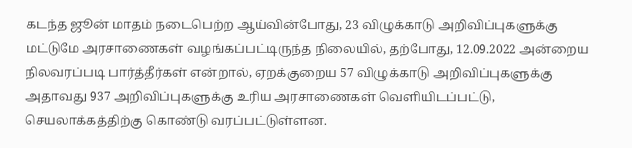கடந்த ஜூன் மாதம் நடைபெற்ற ஆய்வின்போது, 23 விழுக்காடு அறிவிப்புகளுக்கு மட்டுமே அரசாணைகள் வழங்கப்பட்டிருந்த நிலையில், தற்போது, 12.09.2022 அன்றைய நிலவரப்படி பார்த்தீர்கள் என்றால், ஏறக்குறைய 57 விழுக்காடு அறிவிப்புகளுக்கு அதாவது 937 அறிவிப்புகளுக்கு உரிய அரசாணைகள் வெளியிடப்பட்டு, செயலாக்கத்திற்கு கொண்டு வரப்பட்டுள்ளன.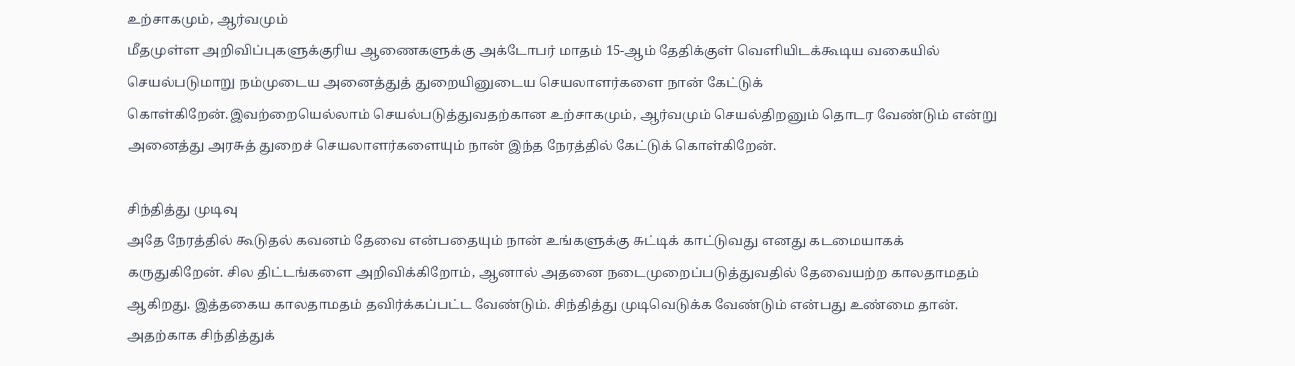உற்சாகமும், ஆர்வமும்
மீதமுள்ள அறிவிப்புகளுக்குரிய ஆணைகளுக்கு அக்டோபர் மாதம் 15-ஆம் தேதிக்குள் வெளியிடக்கூடிய வகையில் செயல்படுமாறு நம்முடைய அனைத்துத் துறையினுடைய செயலாளர்களை நான் கேட்டுக் கொள்கிறேன்.இவற்றையெல்லாம் செயல்படுத்துவதற்கான உற்சாகமும், ஆர்வமும் செயல்திறனும் தொடர வேண்டும் என்று அனைத்து அரசுத் துறைச் செயலாளர்களையும் நான் இந்த நேரத்தில் கேட்டுக் கொள்கிறேன்.

சிந்தித்து முடிவு
அதே நேரத்தில் கூடுதல் கவனம் தேவை என்பதையும் நான் உங்களுக்கு சுட்டிக் காட்டுவது எனது கடமையாகக் கருதுகிறேன். சில திட்டங்களை அறிவிக்கிறோம், ஆனால் அதனை நடைமுறைப்படுத்துவதில் தேவையற்ற காலதாமதம் ஆகிறது. இத்தகைய காலதாமதம் தவிர்க்கப்பட்ட வேண்டும். சிந்தித்து முடிவெடுக்க வேண்டும் என்பது உண்மை தான். அதற்காக சிந்தித்துக்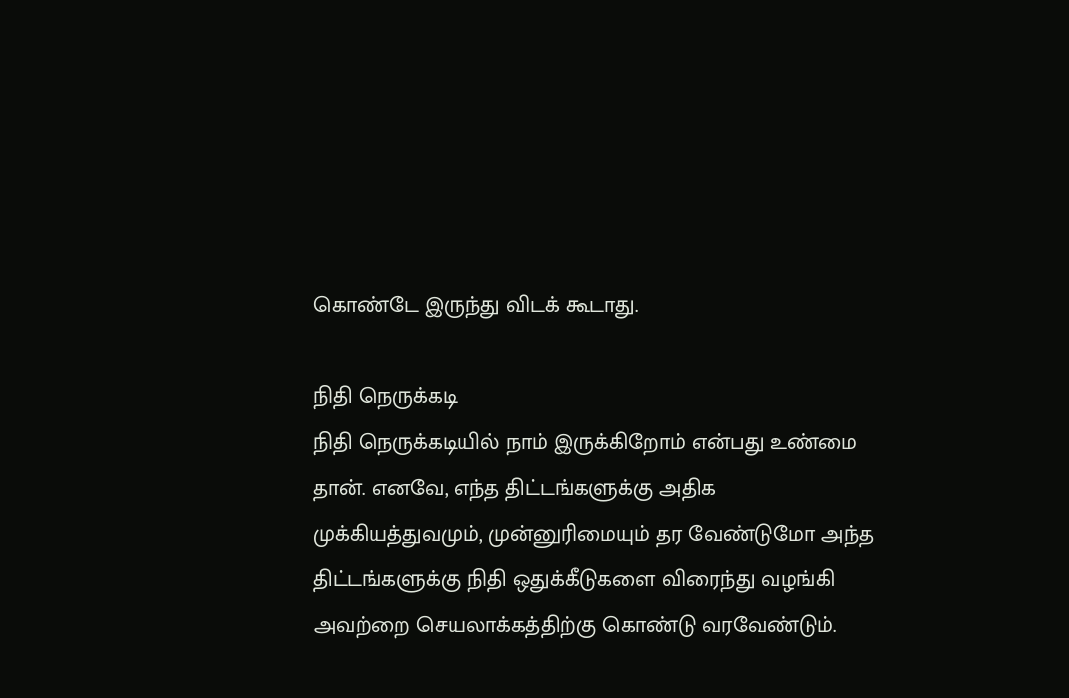கொண்டே இருந்து விடக் கூடாது.

நிதி நெருக்கடி
நிதி நெருக்கடியில் நாம் இருக்கிறோம் என்பது உண்மை தான். எனவே, எந்த திட்டங்களுக்கு அதிக முக்கியத்துவமும், முன்னுரிமையும் தர வேண்டுமோ அந்த திட்டங்களுக்கு நிதி ஒதுக்கீடுகளை விரைந்து வழங்கி அவற்றை செயலாக்கத்திற்கு கொண்டு வரவேண்டும்.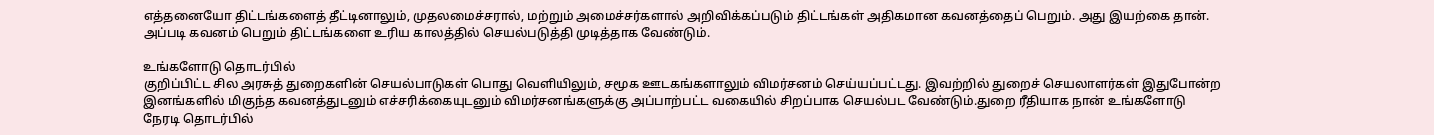எத்தனையோ திட்டங்களைத் தீட்டினாலும், முதலமைச்சரால், மற்றும் அமைச்சர்களால் அறிவிக்கப்படும் திட்டங்கள் அதிகமான கவனத்தைப் பெறும். அது இயற்கை தான். அப்படி கவனம் பெறும் திட்டங்களை உரிய காலத்தில் செயல்படுத்தி முடித்தாக வேண்டும்.

உங்களோடு தொடர்பில்
குறிப்பிட்ட சில அரசுத் துறைகளின் செயல்பாடுகள் பொது வெளியிலும், சமூக ஊடகங்களாலும் விமர்சனம் செய்யப்பட்டது. இவற்றில் துறைச் செயலாளர்கள் இதுபோன்ற இனங்களில் மிகுந்த கவனத்துடனும் எச்சரிக்கையுடனும் விமர்சனங்களுக்கு அப்பாற்பட்ட வகையில் சிறப்பாக செயல்பட வேண்டும்.துறை ரீதியாக நான் உங்களோடு நேரடி தொடர்பில்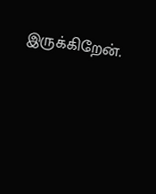இருக்கிறேன்.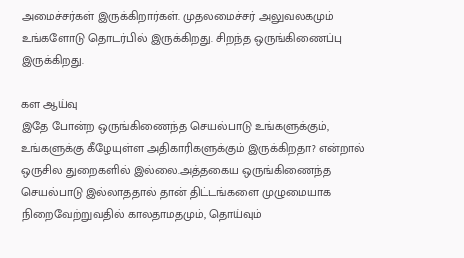அமைச்சர்கள் இருக்கிறார்கள். முதலமைச்சர் அலுவலகமும் உங்களோடு தொடர்பில் இருக்கிறது. சிறந்த ஒருங்கிணைப்பு இருக்கிறது.

கள ஆய்வு
இதே போன்ற ஒருங்கிணைந்த செயல்பாடு உங்களுக்கும், உங்களுக்கு கீழேயுள்ள அதிகாரிகளுக்கும் இருக்கிறதா? என்றால் ஒருசில துறைகளில் இல்லை.அத்தகைய ஒருங்கிணைந்த செயல்பாடு இல்லாததால் தான் திட்டங்களை முழுமையாக நிறைவேற்றுவதில் காலதாமதமும், தொய்வும்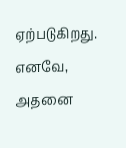ஏற்படுகிறது. எனவே, அதனை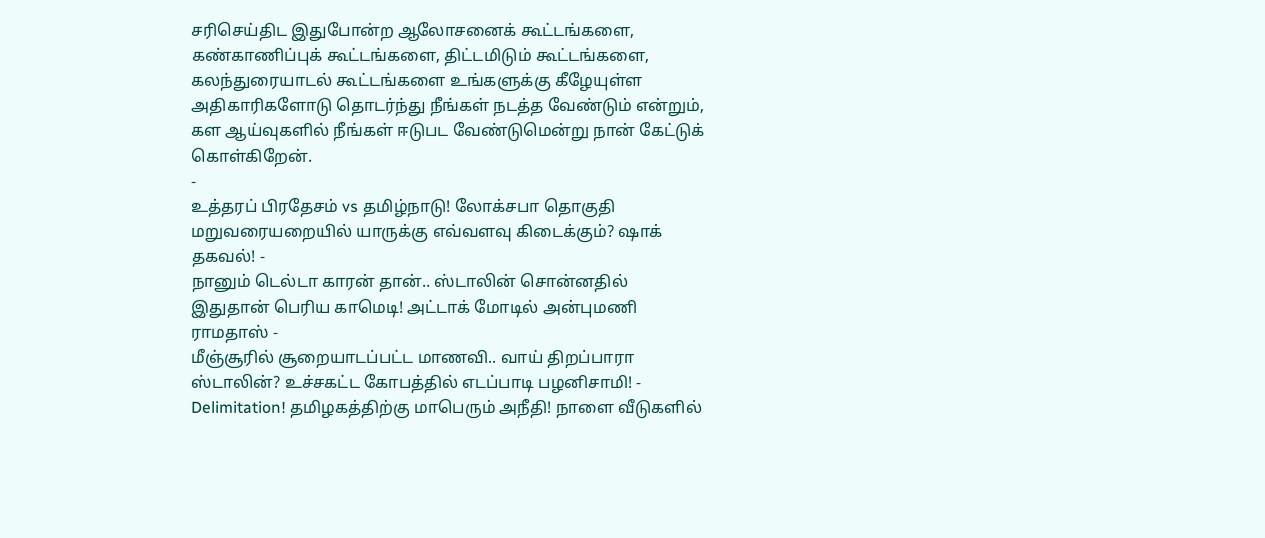சரிசெய்திட இதுபோன்ற ஆலோசனைக் கூட்டங்களை, கண்காணிப்புக் கூட்டங்களை, திட்டமிடும் கூட்டங்களை, கலந்துரையாடல் கூட்டங்களை உங்களுக்கு கீழேயுள்ள அதிகாரிகளோடு தொடர்ந்து நீங்கள் நடத்த வேண்டும் என்றும், கள ஆய்வுகளில் நீங்கள் ஈடுபட வேண்டுமென்று நான் கேட்டுக் கொள்கிறேன்.
-
உத்தரப் பிரதேசம் vs தமிழ்நாடு! லோக்சபா தொகுதி மறுவரையறையில் யாருக்கு எவ்வளவு கிடைக்கும்? ஷாக் தகவல்! -
நானும் டெல்டா காரன் தான்.. ஸ்டாலின் சொன்னதில் இதுதான் பெரிய காமெடி! அட்டாக் மோடில் அன்புமணி ராமதாஸ் -
மீஞ்சூரில் சூறையாடப்பட்ட மாணவி.. வாய் திறப்பாரா ஸ்டாலின்? உச்சகட்ட கோபத்தில் எடப்பாடி பழனிசாமி! -
Delimitation! தமிழகத்திற்கு மாபெரும் அநீதி! நாளை வீடுகளில்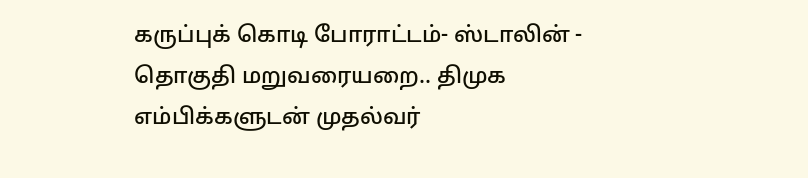கருப்புக் கொடி போராட்டம்- ஸ்டாலின் -
தொகுதி மறுவரையறை.. திமுக எம்பிக்களுடன் முதல்வர்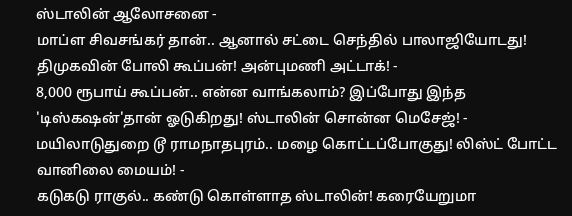ஸ்டாலின் ஆலோசனை -
மாப்ள சிவசங்கர் தான்.. ஆனால் சட்டை செந்தில் பாலாஜியோடது! திமுகவின் போலி கூப்பன்! அன்புமணி அட்டாக்! -
8,000 ரூபாய் கூப்பன்.. என்ன வாங்கலாம்? இப்போது இந்த 'டிஸ்கஷன்'தான் ஓடுகிறது! ஸ்டாலின் சொன்ன மெசேஜ்! -
மயிலாடுதுறை டூ ராமநாதபுரம்.. மழை கொட்டப்போகுது! லிஸ்ட் போட்ட வானிலை மையம்! -
கடுகடு ராகுல்.. கண்டு கொள்ளாத ஸ்டாலின்! கரையேறுமா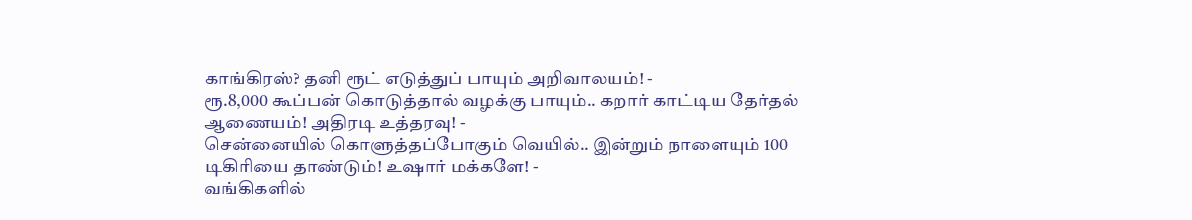காங்கிரஸ்? தனி ரூட் எடுத்துப் பாயும் அறிவாலயம்! -
ரூ.8,000 கூப்பன் கொடுத்தால் வழக்கு பாயும்.. கறார் காட்டிய தேர்தல் ஆணையம்! அதிரடி உத்தரவு! -
சென்னையில் கொளுத்தப்போகும் வெயில்.. இன்றும் நாளையும் 100 டிகிரியை தாண்டும்! உஷார் மக்களே! -
வங்கிகளில்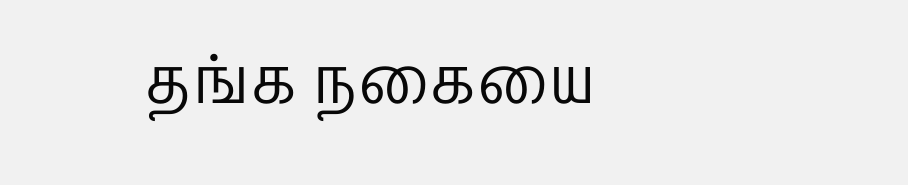தங்க நகையை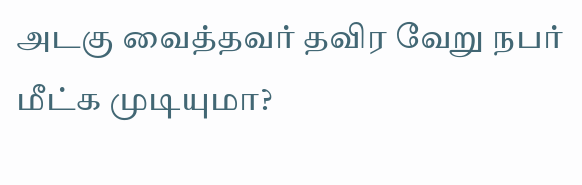அடகு வைத்தவர் தவிர வேறு நபர் மீட்க முடியுமா?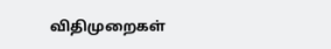விதிமுறைகள்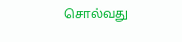சொல்வது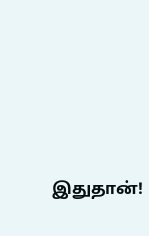இதுதான்!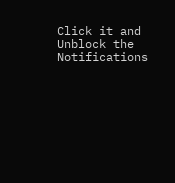Click it and Unblock the Notifications